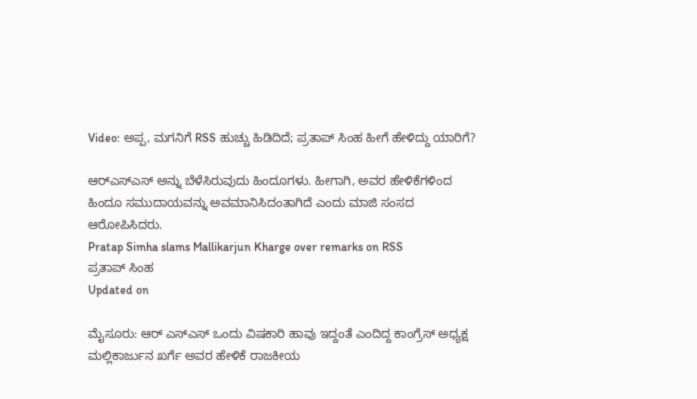Video: ಅಪ್ಪ, ಮಗನಿಗೆ RSS ಹುಚ್ಚು ಹಿಡಿದಿದೆ; ಪ್ರತಾಪ್ ಸಿಂಹ ಹೀಗೆ ಹೇಳಿದ್ದು ಯಾರಿಗೆ?

ಆರ್‌ಎಸ್‌ಎಸ್‌ ಅನ್ನು ಬೆಳೆಸಿರುವುದು ಹಿಂದೂಗಳು. ಹೀಗಾಗಿ, ಅವರ ಹೇಳಿಕೆಗಳಿಂದ ಹಿಂದೂ ಸಮುದಾಯವನ್ನು ಅವಮಾನಿಸಿದಂತಾಗಿದೆ ಎಂದು ಮಾಜಿ ಸಂಸದ ಆರೋಪಿಸಿದರು.
Pratap Simha slams Mallikarjun Kharge over remarks on RSS
ಪ್ರತಾಪ್ ಸಿಂಹ
Updated on

ಮೈಸೂರು: ಆರ್ ಎಸ್ಎಸ್ ಒಂದು ವಿಷಕಾರಿ ಹಾವು ಇದ್ದಂತೆ ಎಂದಿದ್ದ ಕಾಂಗ್ರೆಸ್ ಅಧ್ಯಕ್ಷ ಮಲ್ಲಿಕಾರ್ಜುನ ಖರ್ಗೆ ಅವರ ಹೇಳಿಕೆ ರಾಜಕೀಯ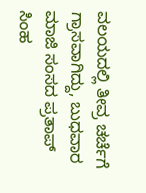ವಲಯದಲ್ಲಿ ತೀವ್ರ ಚರ್ಚೆಗೆ ಗ್ರಾಸವಾಗಿದ್ದು, ಬುಧವಾರ ಮಾಜಿ ಸಂಸದ ಪ್ರತಾಪ್ ಸಿಂಹ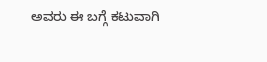ಅವರು ಈ ಬಗ್ಗೆ ಕಟುವಾಗಿ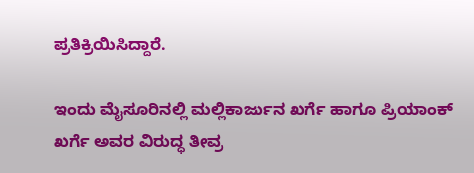ಪ್ರತಿಕ್ರಿಯಿಸಿದ್ದಾರೆ.

ಇಂದು ಮೈಸೂರಿನಲ್ಲಿ ಮಲ್ಲಿಕಾರ್ಜುನ ಖರ್ಗೆ ಹಾಗೂ ಪ್ರಿಯಾಂಕ್ ಖರ್ಗೆ ಅವರ ವಿರುದ್ಧ ತೀವ್ರ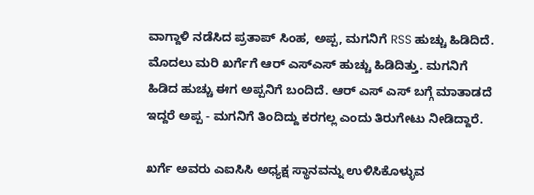ವಾಗ್ದಾಳಿ ನಡೆಸಿದ ಪ್ರತಾಪ್ ಸಿಂಹ, ಅಪ್ಪ, ಮಗನಿಗೆ RSS ಹುಚ್ಚು ಹಿಡಿದಿದೆ. ಮೊದಲು ಮರಿ ಖರ್ಗೆಗೆ ಆರ್ ಎಸ್ಎಸ್ ಹುಚ್ಚು ಹಿಡಿದಿತ್ತು. ಮಗನಿಗೆ ಹಿಡಿದ ಹುಚ್ಚು ಈಗ ಅಪ್ಪನಿಗೆ ಬಂದಿದೆ. ಆರ್ ಎಸ್ ಎಸ್ ಬಗ್ಗೆ ಮಾತಾಡದೆ ಇದ್ದರೆ ಅಪ್ಪ - ಮಗನಿಗೆ ತಿಂದಿದ್ದು ಕರಗಲ್ಲ ಎಂದು ತಿರುಗೇಟು ನೀಡಿದ್ದಾರೆ.

ಖರ್ಗೆ ಅವರು ಎಐಸಿಸಿ ಅಧ್ಯಕ್ಷ ಸ್ಥಾನವನ್ನು ಉಳಿಸಿಕೊಳ್ಳುವ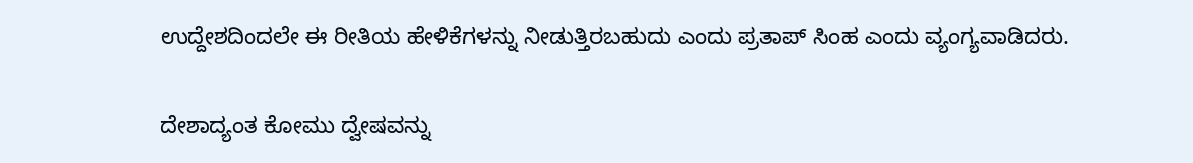ಉದ್ದೇಶದಿಂದಲೇ ಈ ರೀತಿಯ ಹೇಳಿಕೆಗಳನ್ನು ನೀಡುತ್ತಿರಬಹುದು ಎಂದು ಪ್ರತಾಪ್ ಸಿಂಹ ಎಂದು ವ್ಯಂಗ್ಯವಾಡಿದರು.

ದೇಶಾದ್ಯಂತ ಕೋಮು ದ್ವೇಷವನ್ನು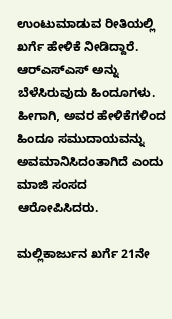ಉಂಟುಮಾಡುವ ರೀತಿಯಲ್ಲಿ ಖರ್ಗೆ ಹೇಳಿಕೆ ನೀಡಿದ್ದಾರೆ. ಆರ್‌ಎಸ್‌ಎಸ್‌ ಅನ್ನು ಬೆಳೆಸಿರುವುದು ಹಿಂದೂಗಳು. ಹೀಗಾಗಿ, ಅವರ ಹೇಳಿಕೆಗಳಿಂದ ಹಿಂದೂ ಸಮುದಾಯವನ್ನು ಅವಮಾನಿಸಿದಂತಾಗಿದೆ ಎಂದು ಮಾಜಿ ಸಂಸದ ಆರೋಪಿಸಿದರು.

ಮಲ್ಲಿಕಾರ್ಜುನ ಖರ್ಗೆ 21ನೇ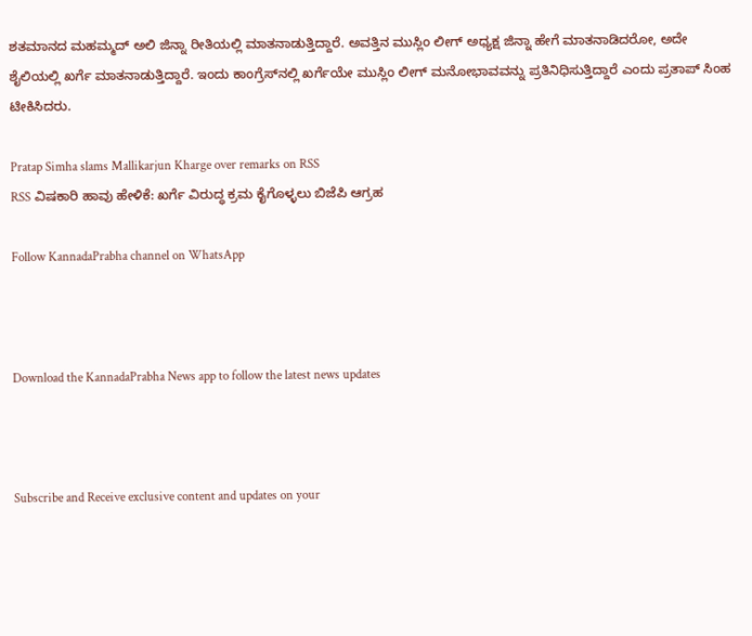ಶತಮಾನದ ಮಹಮ್ಮದ್ ಅಲಿ ಜಿನ್ನಾ ರೀತಿಯಲ್ಲಿ ಮಾತನಾಡುತ್ತಿದ್ದಾರೆ. ಅವತ್ತಿನ ಮುಸ್ಲಿಂ ಲೀಗ್ ಅಧ್ಯಕ್ಷ ಜಿನ್ನಾ ಹೇಗೆ ಮಾತನಾಡಿದರೋ, ಅದೇ ಶೈಲಿಯಲ್ಲಿ ಖರ್ಗೆ ಮಾತನಾಡುತ್ತಿದ್ದಾರೆ. ಇಂದು ಕಾಂಗ್ರೆಸ್‌ನಲ್ಲಿ ಖರ್ಗೆಯೇ ಮುಸ್ಲಿಂ ಲೀಗ್ ಮನೋಭಾವವನ್ನು ಪ್ರತಿನಿಧಿಸುತ್ತಿದ್ದಾರೆ ಎಂದು ಪ್ರತಾಪ್ ಸಿಂಹ ಟೀಕಿಸಿದರು.

Pratap Simha slams Mallikarjun Kharge over remarks on RSS
RSS ವಿಷಕಾರಿ ಹಾವು ಹೇಳಿಕೆ: ಖರ್ಗೆ ವಿರುದ್ಧ ಕ್ರಮ ಕೈಗೊಳ್ಳಲು ಬಿಜೆಪಿ ಆಗ್ರಹ

Follow KannadaPrabha channel on WhatsApp



Download the KannadaPrabha News app to follow the latest news updates



Subscribe and Receive exclusive content and updates on your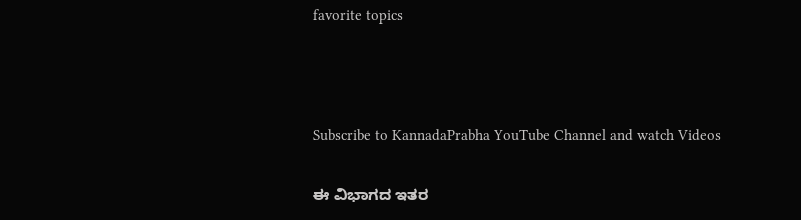favorite topics



Subscribe to KannadaPrabha YouTube Channel and watch Videos

ಈ ವಿಭಾಗದ ಇತರ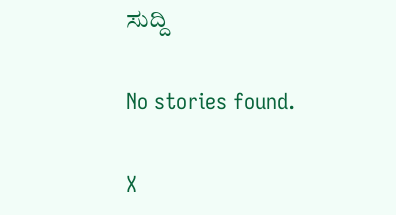ಸುದ್ದಿ

No stories found.

X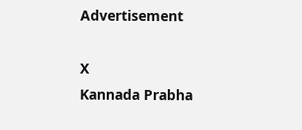Advertisement

X
Kannada Prabha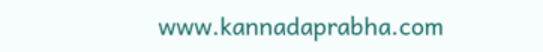www.kannadaprabha.com